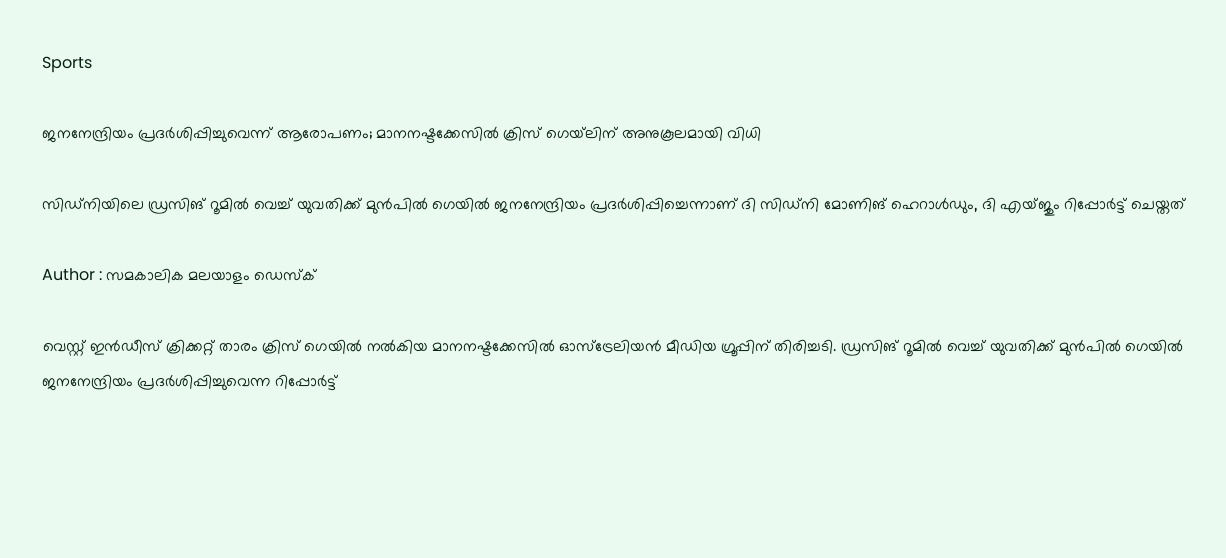Sports

ജനനേന്ദ്രിയം പ്രദര്‍ശിപ്പിച്ചുവെന്ന് ആരോപണം; മാനനഷ്ടക്കേസില്‍ ക്രിസ് ഗെയ്‌ലിന് അനുകൂലമായി വിധി

സിഡ്‌നിയിലെ ഡ്രസിങ് റൂമില്‍ വെച്ച് യുവതിക്ക് മുന്‍പില്‍ ഗെയില്‍ ജനനേന്ദ്രിയം പ്രദര്‍ശിപ്പിച്ചെന്നാണ് ദി സിഡ്‌നി മോണിങ് ഹെറാള്‍ഡും, ദി എയ്ജും റിപ്പോര്‍ട്ട് ചെയ്തത്

Author : സമകാലിക മലയാളം ഡെസ്ക്

വെസ്റ്റ് ഇന്‍ഡീസ് ക്രിക്കറ്റ് താരം ക്രിസ് ഗെയില്‍ നല്‍കിയ മാനനഷ്ടക്കേസില്‍ ഓസ്‌ട്രേലിയന്‍ മീഡിയ ഗ്രൂപ്പിന് തിരിച്ചടി. ഡ്രസിങ് റൂമില്‍ വെച്ച് യുവതിക്ക് മുന്‍പില്‍ ഗെയില്‍ ജനനേന്ദ്രിയം പ്രദര്‍ശിപ്പിച്ചുവെന്ന റിപ്പോര്‍ട്ട്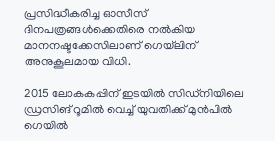പ്രസിദ്ധീകരിച്ച ഓസീസ് ദിനപത്രങ്ങള്‍ക്കെതിരെ നല്‍കിയ മാനനഷ്ടക്കേസിലാണ് ഗെയ്‌ലിന് അനുകൂലമായ വിധി.

2015 ലോകകപ്പിന് ഇടയില്‍ സിഡ്‌നിയിലെ ഡ്രസിങ് റൂമില്‍ വെച്ച് യുവതിക്ക് മുന്‍പില്‍ ഗെയില്‍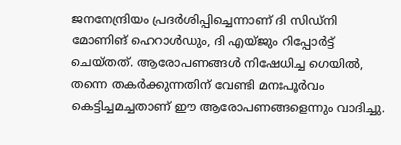ജനനേന്ദ്രിയം പ്രദര്‍ശിപ്പിച്ചെന്നാണ് ദി സിഡ്‌നി മോണിങ് ഹെറാള്‍ഡും, ദി എയ്ജും റിപ്പോര്‍ട്ട് ചെയ്തത്. ആരോപണങ്ങള്‍ നിഷേധിച്ച ഗെയില്‍, തന്നെ തകര്‍ക്കുന്നതിന് വേണ്ടി മനഃപൂര്‍വം കെട്ടിച്ചമച്ചതാണ് ഈ ആരോപണങ്ങളെന്നും വാദിച്ചു.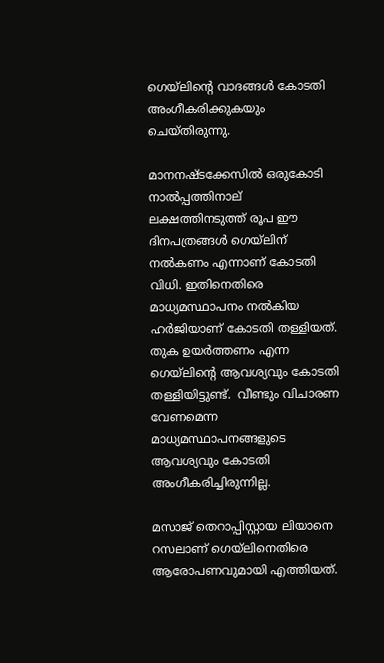ഗെയ്‌ലിന്റെ വാദങ്ങള്‍ കോടതി അംഗീകരിക്കുകയും ചെയ്തിരുന്നു.

മാനനഷ്ടക്കേസില്‍ ഒരുകോടി നാല്‍പ്പത്തിനാല് ലക്ഷത്തിനടുത്ത് രൂപ ഈ ദിനപത്രങ്ങള്‍ ഗെയ്‌ലിന് നല്‍കണം എന്നാണ് കോടതി വിധി. ഇതിനെതിരെ മാധ്യമസ്ഥാപനം നല്‍കിയ ഹര്‍ജിയാണ് കോടതി തള്ളിയത്. തുക ഉയര്‍ത്തണം എന്ന ഗെയ്‌ലിന്റെ ആവശ്യവും കോടതി തള്ളിയിട്ടുണ്ട്.  വീണ്ടും വിചാരണ വേണമെന്ന മാധ്യമസ്ഥാപനങ്ങളുടെ ആവശ്യവും കോടതി അംഗീകരിച്ചിരുന്നില്ല.

മസാജ് തെറാപ്പിസ്റ്റായ ലിയാനെ റസലാണ് ഗെയ്‌ലിനെതിരെ ആരോപണവുമായി എത്തിയത്.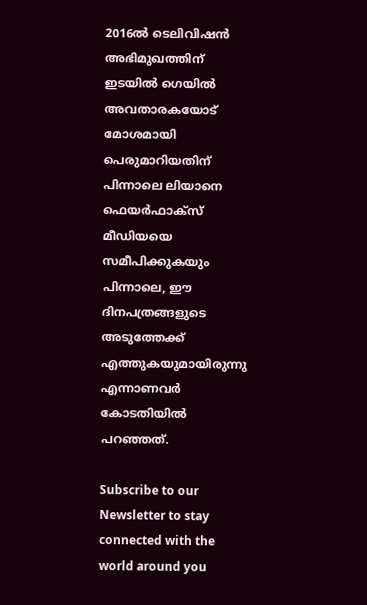2016ല്‍ ടെലിവിഷന്‍ അഭിമുഖത്തിന് ഇടയില്‍ ഗെയില്‍ അവതാരകയോട് മോശമായി പെരുമാറിയതിന് പിന്നാലെ ലിയാനെ ഫെയര്‍ഫാക്‌സ് മീഡിയയെ സമീപിക്കുകയും പിന്നാലെ, ഈ ദിനപത്രങ്ങളുടെ അടുത്തേക്ക് എത്തുകയുമായിരുന്നു എന്നാണവര്‍ കോടതിയില്‍ പറഞ്ഞത്.

Subscribe to our Newsletter to stay connected with the world around you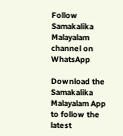Follow Samakalika Malayalam channel on WhatsApp

Download the Samakalika Malayalam App to follow the latest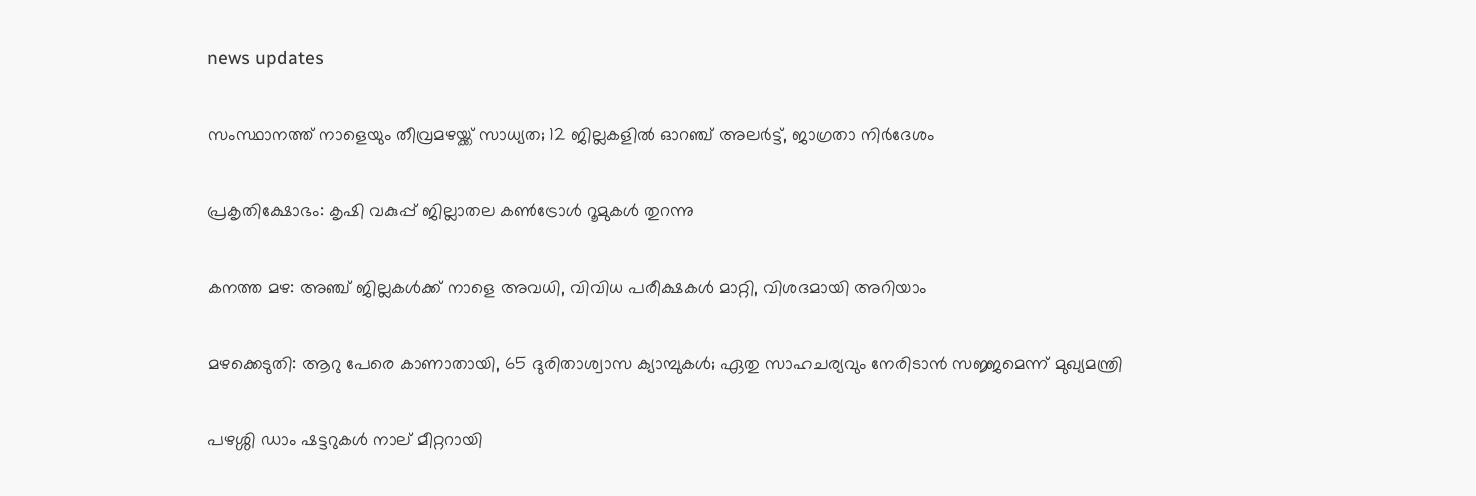news updates

സംസ്ഥാനത്ത് നാളെയും തീവ്രമഴയ്ക്ക് സാധ്യത; 12 ജില്ലകളില്‍ ഓറഞ്ച് അലര്‍ട്ട്, ജാഗ്രതാ നിര്‍ദേശം

പ്രകൃതിക്ഷോഭം: കൃഷി വകുപ്പ് ജില്ലാതല കൺട്രോൾ റൂമുകൾ തുറന്നു

കനത്ത മഴ: അഞ്ച് ജില്ലകൾക്ക് നാളെ അവധി, വിവിധ പരീക്ഷകൾ മാറ്റി, വിശദമായി അറിയാം

മഴക്കെടുതി: ആറു പേരെ കാണാതായി, 65 ദുരിതാശ്വാസ ക്യാമ്പുകള്‍; ഏതു സാഹചര്യവും നേരിടാൻ സജ്ജമെന്ന് മുഖ്യമന്ത്രി

പഴശ്ശി ഡാം ഷട്ടറുകള്‍ നാല് മീറ്ററായി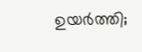ഉയര്‍ത്തി;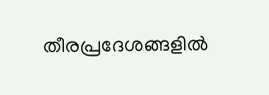തീരപ്രദേശങ്ങളില്‍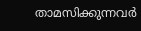താമസിക്കുന്നവര്‍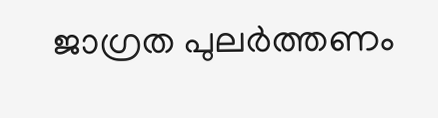ജാഗ്രത പുലർത്തണം